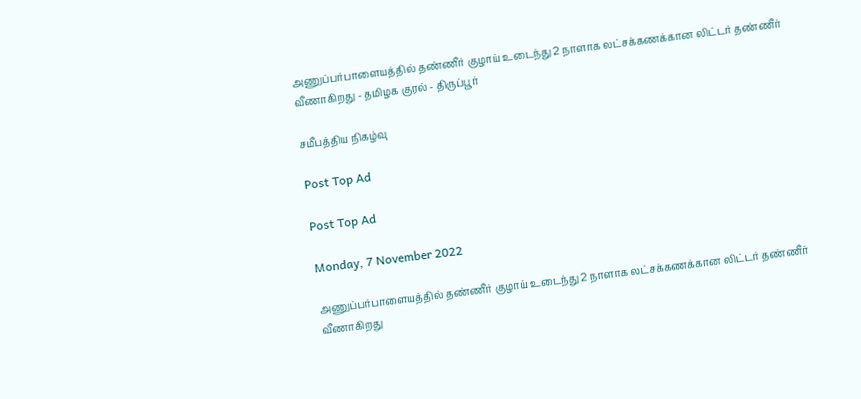அணுப்பர்பாளையத்தில் தண்ணீர் குழாய் உடைந்து 2 நாளாக லட்சக்கணக்கான லிட்டர் தண்ணீர் வீணாகிறது - தமிழக குரல் - திருப்பூர்

சமீபத்திய நிகழ்வு

Post Top Ad

Post Top Ad

Monday, 7 November 2022

அணுப்பர்பாளையத்தில் தண்ணீர் குழாய் உடைந்து 2 நாளாக லட்சக்கணக்கான லிட்டர் தண்ணீர் வீணாகிறது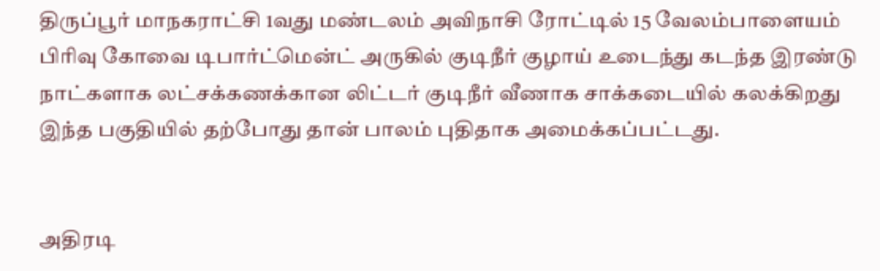திருப்பூர் மாநகராட்சி 1வது மண்டலம் அவிநாசி ரோட்டில் 15 வேலம்பாளையம் பிரிவு கோவை டிபார்ட்மென்ட் அருகில் குடிநீர் குழாய் உடைந்து கடந்த இரண்டு நாட்களாக லட்சக்கணக்கான லிட்டர் குடிநீர் வீணாக சாக்கடையில் கலக்கிறது இந்த பகுதியில் தற்போது தான் பாலம் புதிதாக அமைக்கப்பட்டது.


அதிரடி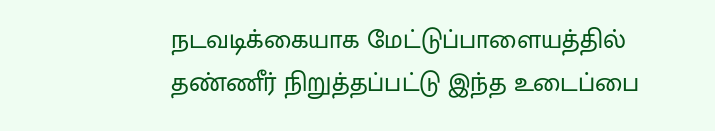நடவடிக்கையாக மேட்டுப்பாளையத்தில் தண்ணீர் நிறுத்தப்பட்டு இந்த உடைப்பை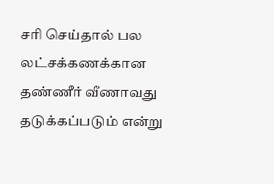சரி செய்தால் பல லட்சக்கணக்கான தண்ணீர் வீணாவது தடுக்கப்படும் என்று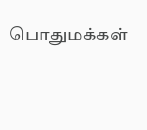பொதுமக்கள்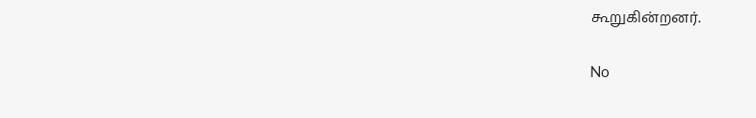கூறுகின்றனர்.

No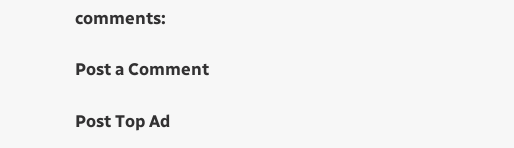comments:

Post a Comment

Post Top Ad